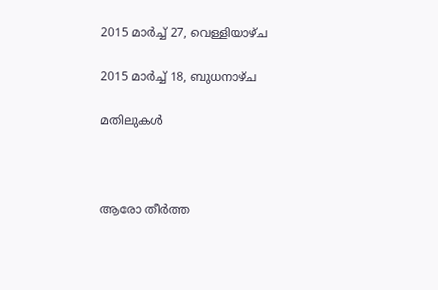2015 മാർച്ച് 27, വെള്ളിയാഴ്‌ച

2015 മാർച്ച് 18, ബുധനാഴ്‌ച

മതിലുകൾ



ആരോ തീർത്ത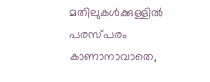മതിലുകൾക്കുള്ളിൽ
പരസ്പരം കാണാനാവാതെ,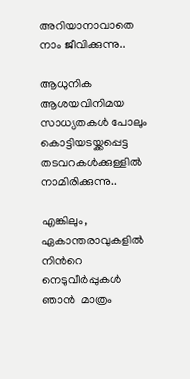അറിയാനാവാതെ
നാം ജീവിക്കുന്നു..

ആധുനിക
ആശയവിനിമയ
സാധ്യതകൾ പോലും
കൊട്ടിയടയ്ക്കപ്പെട്ട
തടവറകൾക്കുള്ളിൽ
നാമിരിക്കുന്നു..

എങ്കിലും,
ഏകാന്തരാവുകളിൽ
നിൻറെ നെടുവീർപ്പുകൾ
ഞാൻ  മാത്രം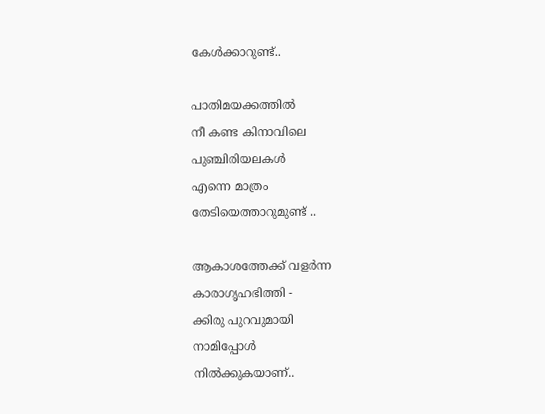കേൾക്കാറുണ്ട്..

പാതിമയക്കത്തിൽ
നീ കണ്ട കിനാവിലെ
പുഞ്ചിരിയലകൾ
എന്നെ മാത്രം
തേടിയെത്താറുമുണ്ട് ..

ആകാശത്തേക്ക് വളർന്ന
കാരാഗൃഹഭിത്തി -
ക്കിരു പുറവുമായി
നാമിപ്പോൾ
നിൽക്കുകയാണ്..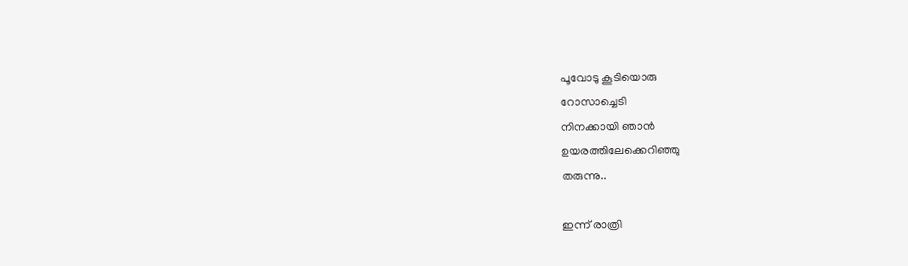പൂവോടു കൂടിയൊരു
റോസാച്ചെടി
നിനക്കായി ഞാൻ
ഉയരത്തിലേക്കെറിഞ്ഞു
തരുന്നു..

ഇന്ന് രാത്രി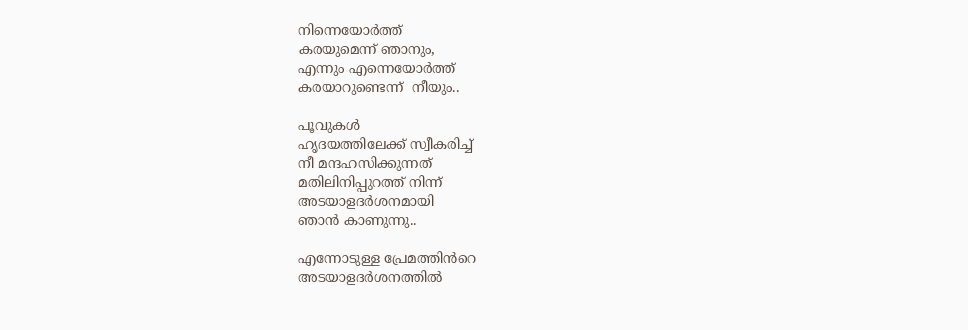നിന്നെയോർത്ത്
കരയുമെന്ന് ഞാനും,
എന്നും എന്നെയോർത്ത്
കരയാറുണ്ടെന്ന്  നീയും..

പൂവുകൾ
ഹൃദയത്തിലേക്ക് സ്വീകരിച്ച്
നീ മന്ദഹസിക്കുന്നത്
മതിലിനിപ്പുറത്ത് നിന്ന്
അടയാളദർശനമായി
ഞാൻ കാണുന്നു..

എന്നോടുള്ള പ്രേമത്തിൻറെ
അടയാളദർശനത്തിൽ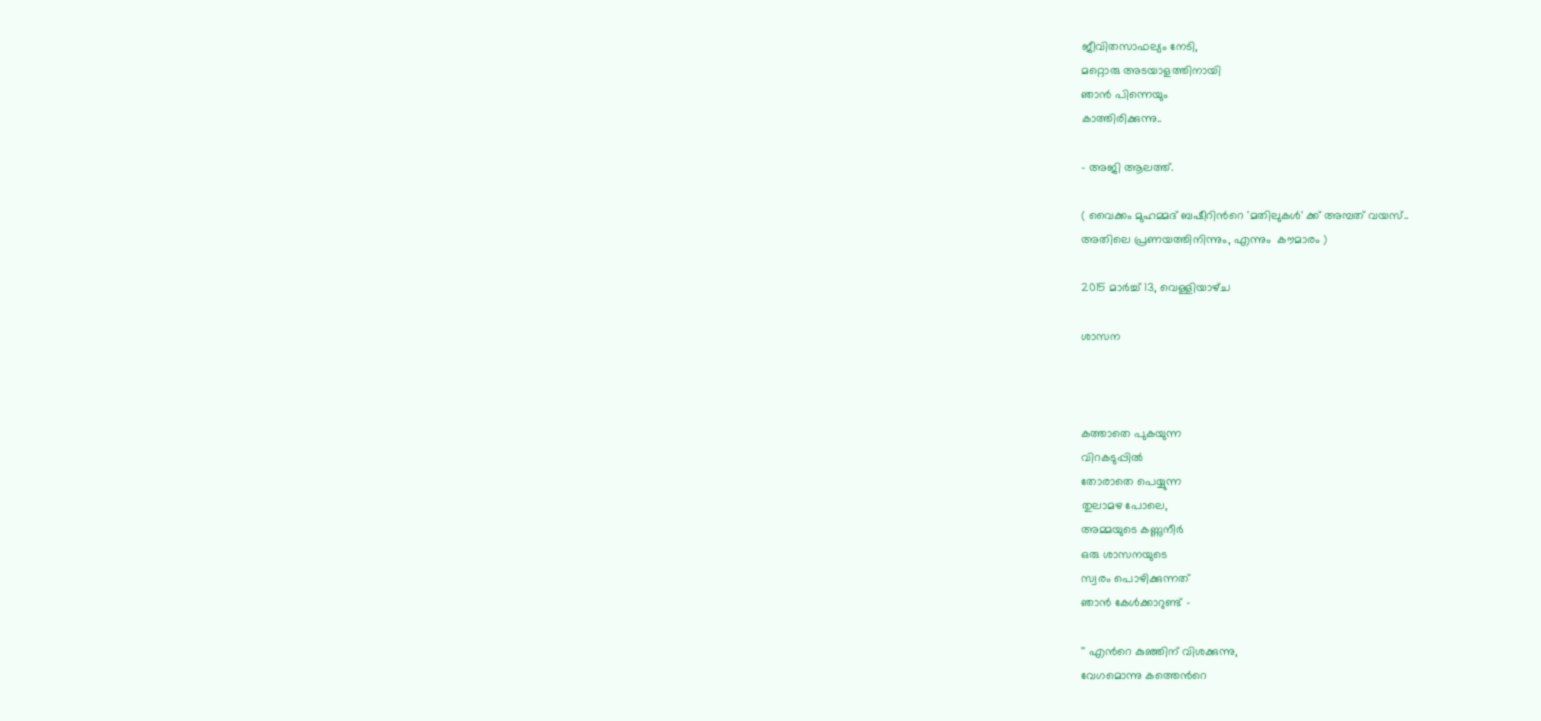ജീവിതസാഫല്യം നേടി,
മറ്റൊരു അടയാളത്തിനായി
ഞാൻ പിന്നെയും
കാത്തിരിക്കുന്നു..

- അജി ആലത്ത്.

( വൈക്കം മുഹമ്മദ് ബഷീറിൻറെ 'മതിലുകൾ' ക്ക് അമ്പത് വയസ്..
അതിലെ പ്രണയത്തിനിന്നും, എന്നും  കൗമാരം )

2015 മാർച്ച് 13, വെള്ളിയാഴ്‌ച

ശാസന



കത്താതെ പുകയുന്ന
വിറകടുപ്പിൽ
തോരാതെ പെയ്യുന്ന
തുലാമഴ പോലെ,
അമ്മയുടെ കണ്ണുനീർ
ഒരു ശാസനയുടെ
സ്വരം പൊഴിക്കുന്നത്
ഞാൻ കേൾക്കാറുണ്ട് -

'' എൻറെ കുഞ്ഞിന് വിശക്കുന്നു,
വേഗമൊന്നു കത്തെൻറെ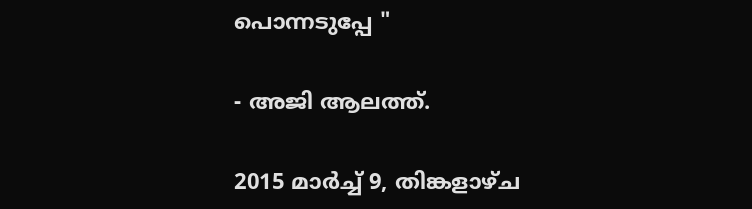പൊന്നടുപ്പേ "

- അജി ആലത്ത്.

2015 മാർച്ച് 9, തിങ്കളാഴ്‌ച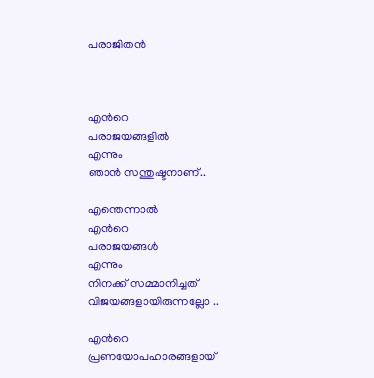പരാജിതൻ



എൻറെ
പരാജയങ്ങളിൽ
എന്നും
ഞാൻ സന്തുഷ്ടനാണ്..

എന്തെന്നാൽ
എൻറെ
പരാജയങ്ങൾ
എന്നും
നിനക്ക് സമ്മാനിച്ചത്
വിജയങ്ങളായിരുന്നല്ലോ ..

എൻറെ
പ്രണയോപഹാരങ്ങളായ്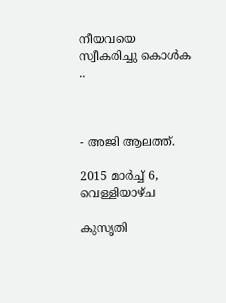നീയവയെ
സ്വീകരിച്ചു കൊൾക ..



- അജി ആലത്ത്.

2015 മാർച്ച് 6, വെള്ളിയാഴ്‌ച

കുസൃതി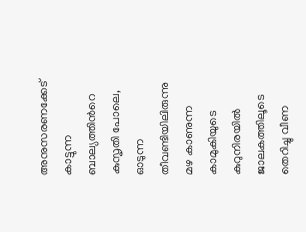അനുസരണക്കേട്
കാട്ടുന്ന
ബാല്യത്തിൻറെ
കുസൃതി പോലെ,
ഓടുന്ന
തീവണ്ടിയിലിരുന്നു
മഴ കാണുന്ന
കാമുകിയുടെ
കുറുനിരയിൽ
ജാലകത്തിലൂടെ
തെറിച്ചു വീണ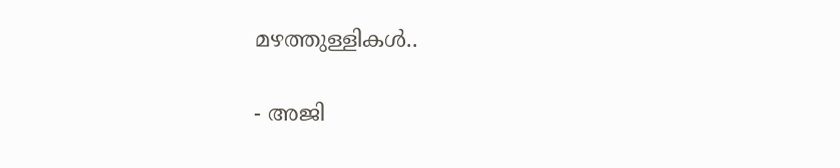മഴത്തുള്ളികൾ..

- അജി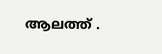ആലത്ത് .